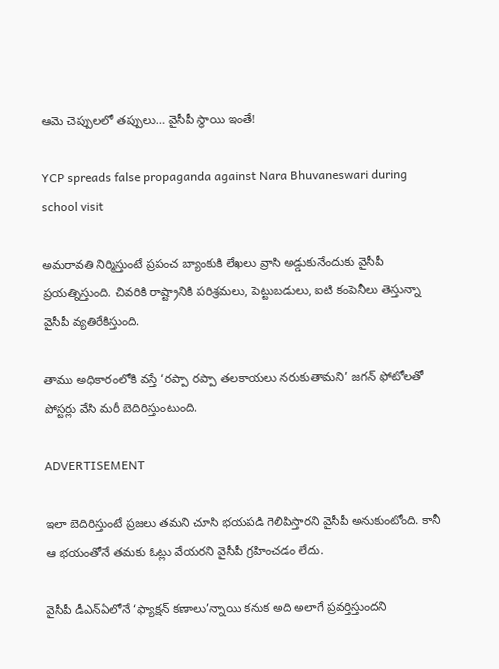ఆమె చెప్పులలో తప్పులు… వైసీపీ స్థాయి ఇంతే!

YCP spreads false propaganda against Nara Bhuvaneswari during school visit

అమరావతి నిర్మిస్తుంటే ప్రపంచ బ్యాంకుకి లేఖలు వ్రాసి అడ్డుకునేందుకు వైసీపీ ప్రయత్నిస్తుంది. చివరికి రాష్ట్రానికి పరిశ్రమలు, పెట్టుబడులు, ఐటి కంపెనీలు తెస్తున్నా వైసీపీ వ్యతిరేకిస్తుంది.

తాము అధికారంలోకి వస్తే ‘రప్పా రప్పా తలకాయలు నరుకుతామని’ జగన్‌ ఫోటోలతో పోస్టర్లు వేసి మరీ బెదిరిస్తుంటుంది.

ADVERTISEMENT

ఇలా బెదిరిస్తుంటే ప్రజలు తమని చూసి భయపడి గెలిపిస్తారని వైసీపీ అనుకుంటోంది. కానీ ఆ భయంతోనే తమకు ఓట్లు వేయరని వైసీపీ గ్రహించడం లేదు.

వైసీపీ డీఎన్ఏలోనే ‘ఫ్యాక్షన్ కణాలు’న్నాయి కనుక అది అలాగే ప్రవర్తిస్తుందని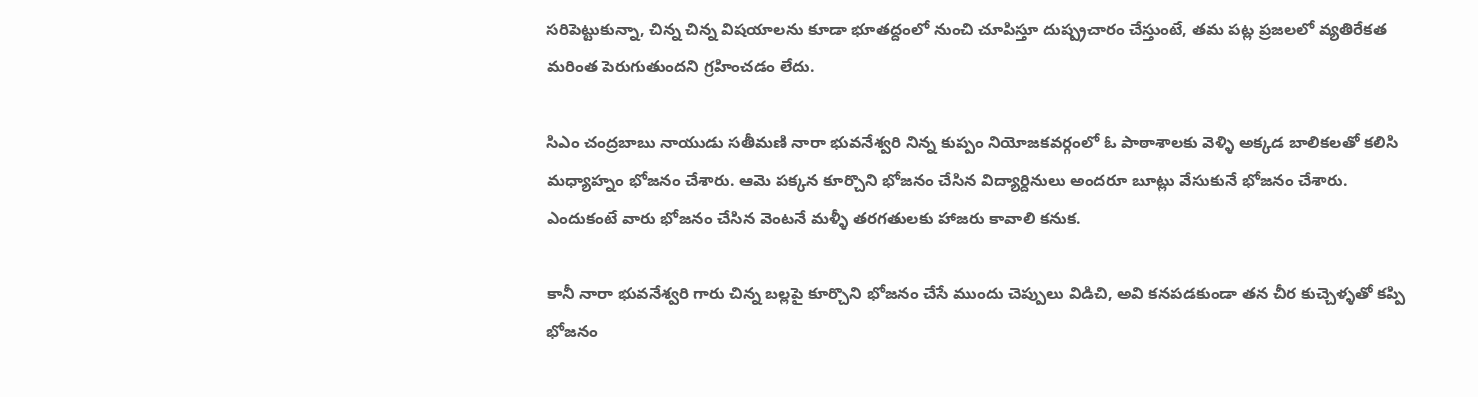సరిపెట్టుకున్నా, చిన్న చిన్న విషయాలను కూడా భూతద్దంలో నుంచి చూపిస్తూ దుష్ప్రచారం చేస్తుంటే, తమ పట్ల ప్రజలలో వ్యతిరేకత మరింత పెరుగుతుందని గ్రహించడం లేదు.

సిఎం చంద్రబాబు నాయుడు సతీమణి నారా భువనేశ్వరి నిన్న కుప్పం నియోజకవర్గంలో ఓ పాఠాశాలకు వెళ్ళి అక్కడ బాలికలతో కలిసి మధ్యాహ్నం భోజనం చేశారు. ఆమె పక్కన కూర్చొని భోజనం చేసిన విద్యార్దినులు అందరూ బూట్లు వేసుకునే భోజనం చేశారు. ఎందుకంటే వారు భోజనం చేసిన వెంటనే మళ్ళీ తరగతులకు హాజరు కావాలి కనుక.

కానీ నారా భువనేశ్వరి గారు చిన్న బల్లపై కూర్చొని భోజనం చేసే ముందు చెప్పులు విడిచి, అవి కనపడకుండా తన చీర కుచ్చెళ్ళతో కప్పి భోజనం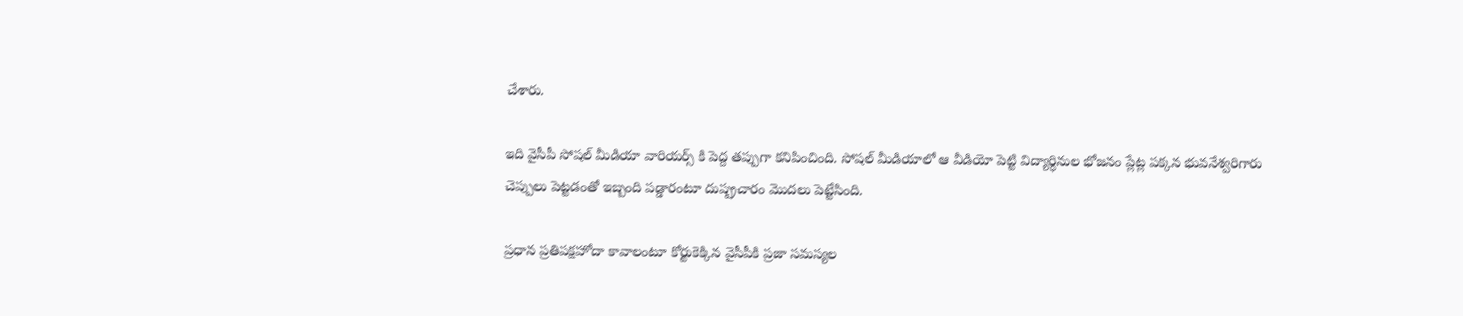చేశారు.

ఇది వైసీపీ సోషల్ మీడియా వారియర్స్ కి పెద్ద తప్పుగా కనిపించింది. సోషల్ మీడియాలో ఆ వీడియో పెట్టి విద్యార్ధినుల భోజనం ప్లేట్ల పక్కన భువనేశ్వరిగారు చెప్పులు పెట్టడంతో ఇబ్బంది పడ్డారంటూ దుష్ప్రచారం మొదలు పెట్టేసింది.

ప్రధాన ప్రతిపక్షహోదా కావాలంటూ కోర్టుకెక్కిన వైసీపీకి ప్రజా సమస్యల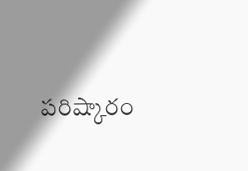పరిష్కారం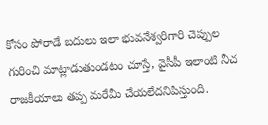కోసం పోరాడే బదులు ఇలా భువనేశ్వరిగారి చెప్పుల గురించి మాట్లాడుతుండటం చూస్తే, వైసీపీ ఇలాంటి నీచ రాజకీయాలు తప్ప మరేమీ చేయలేదనిపిస్తుంది.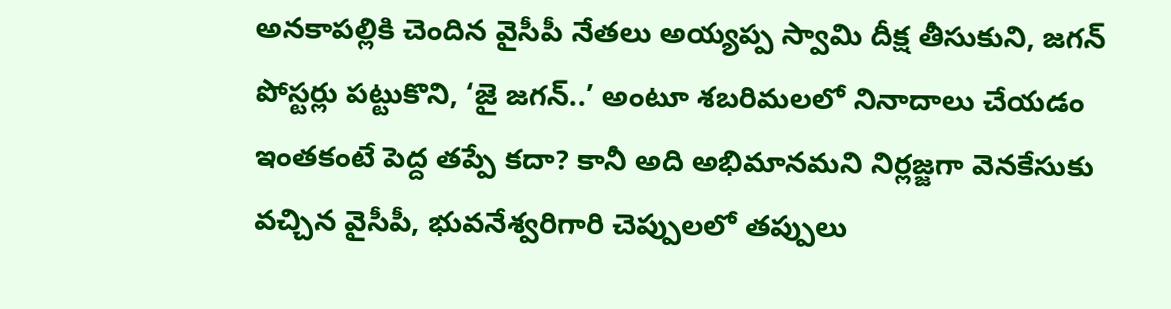అనకాపల్లికి చెందిన వైసీపీ నేతలు అయ్యప్ప స్వామి దీక్ష తీసుకుని, జగన్‌ పోస్టర్లు పట్టుకొని, ‘జై జగన్‌..’ అంటూ శబరిమలలో నినాదాలు చేయడం ఇంతకంటే పెద్ద తప్పే కదా? కానీ అది అభిమానమని నిర్లజ్జగా వెనకేసుకు వచ్చిన వైసీపీ, భువనేశ్వరిగారి చెప్పులలో తప్పులు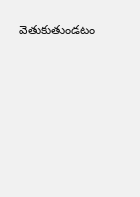వెతుకుతుండటం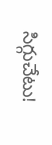సిగ్గుచేటు!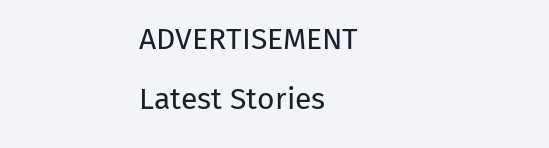ADVERTISEMENT
Latest Stories